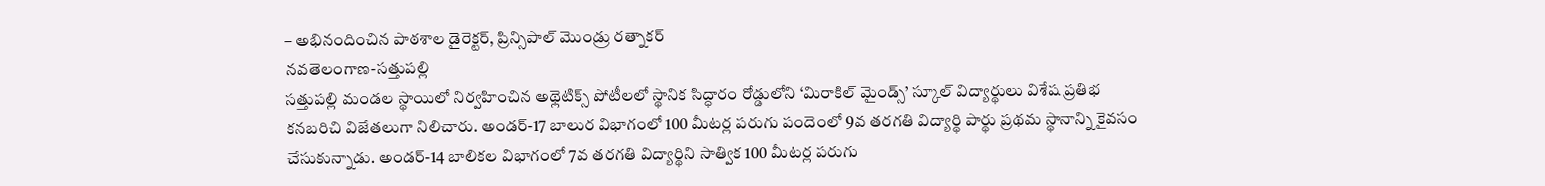– అభినందించిన పాఠశాల డైరెక్టర్, ప్రిన్సిపాల్ మొండ్రు రత్నాకర్
నవతెలంగాణ-సత్తుపల్లి
సత్తుపల్లి మండల స్థాయిలో నిర్వహించిన అథ్లెటిక్స్ పోటీలలో స్థానిక సిద్ధారం రోడ్డులోని ‘మిరాకిల్ మైండ్స్’ స్కూల్ విద్యార్థులు విశేష ప్రతిభ కనబరిచి విజేతలుగా నిలిచారు. అండర్-17 బాలుర విభాగంలో 100 మీటర్ల పరుగు పందెంలో 9వ తరగతి విద్యార్థి పార్థు ప్రథమ స్థానాన్ని కైవసం చేసుకున్నాడు. అండర్-14 బాలికల విభాగంలో 7వ తరగతి విద్యార్థిని సాత్విక 100 మీటర్ల పరుగు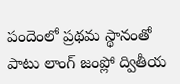పందెంలో ప్రథమ స్థానంతో పాటు లాంగ్ జంప్లో ద్వితీయ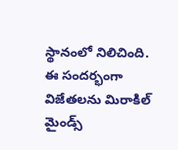స్థానంలో నిలిచింది.
ఈ సందర్భంగా విజేతలను మిరాకిల్ మైండ్స్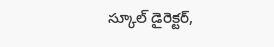స్కూల్ డైరెక్టర్,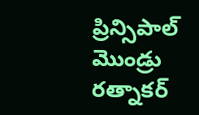ప్రిన్సిపాల్ మొండ్రు రత్నాకర్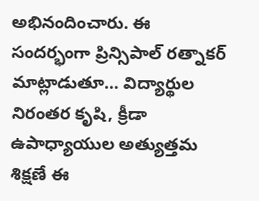అభినందించారు. ఈ సందర్భంగా ప్రిన్సిపాల్ రత్నాకర్ మాట్లాడుతూ… విద్యార్థుల నిరంతర కృషి, క్రీడా ఉపాధ్యాయుల అత్యుత్తమ శిక్షణే ఈ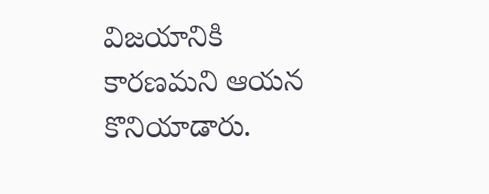విజయానికి కారణమని ఆయన కొనియాడారు.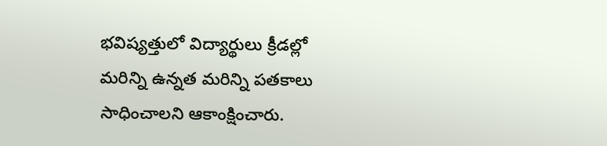భవిష్యత్తులో విద్యార్థులు క్రీడల్లో మరిన్ని ఉన్నత మరిన్ని పతకాలు సాధించాలని ఆకాంక్షించారు.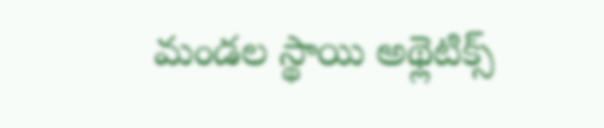మండల స్థాయి అథ్లెటిక్స్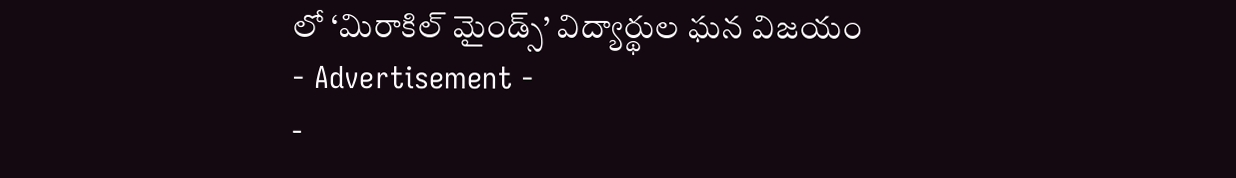లో ‘మిరాకిల్ మైండ్స్’ విద్యార్థుల ఘన విజయం
- Advertisement -
-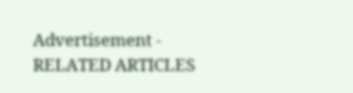Advertisement -
RELATED ARTICLES